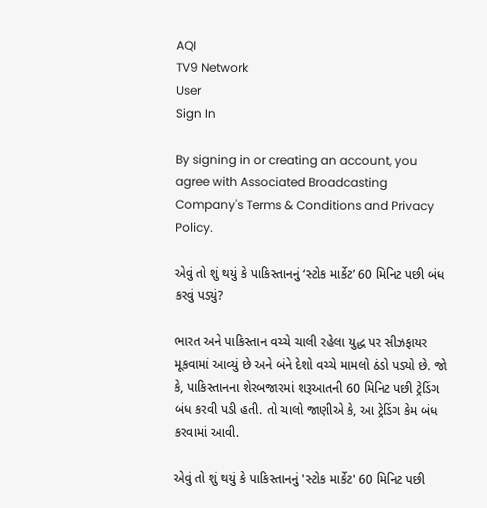AQI
TV9 Network
User
Sign In

By signing in or creating an account, you agree with Associated Broadcasting Company's Terms & Conditions and Privacy Policy.

એવું તો શું થયું કે પાકિસ્તાનનું ‘સ્ટોક માર્કેટ’ 60 મિનિટ પછી બંધ કરવું પડ્યું?

ભારત અને પાકિસ્તાન વચ્ચે ચાલી રહેલા યુદ્ધ પર સીઝફાયર મૂકવામાં આવ્યું છે અને બંને દેશો વચ્ચે મામલો ઠંડો પડ્યો છે. જો કે, પાકિસ્તાનના શેરબજારમાં શરૂઆતની 60 મિનિટ પછી ટ્રેડિંગ બંધ કરવી પડી હતી. તો ચાલો જાણીએ કે, આ ટ્રેડિંગ કેમ બંધ કરવામાં આવી.

એવું તો શું થયું કે પાકિસ્તાનનું 'સ્ટોક માર્કેટ' 60 મિનિટ પછી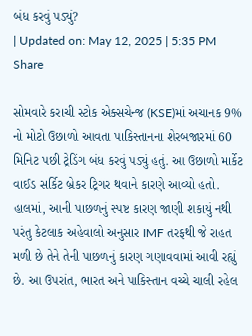બંધ કરવું પડ્યું?
| Updated on: May 12, 2025 | 5:35 PM
Share

સોમવારે કરાચી સ્ટોક એક્સચેન્જ (KSE)માં અચાનક 9% નો મોટો ઉછાળો આવતા પાકિસ્તાનના શેરબજારમાં 60 મિનિટ પછી ટ્રેડિંગ બંધ કરવું પડ્યું હતું. આ ઉછાળો માર્કેટ વાઈડ સર્કિટ બ્રેકર ટ્રિગર થવાને કારણે આવ્યો હતો. હાલમાં, આની પાછળનું સ્પષ્ટ કારણ જાણી શકાયું નથી પરંતુ કેટલાક અહેવાલો અનુસાર IMF તરફથી જે રાહત મળી છે તેને તેની પાછળનું કારણ ગણાવવામાં આવી રહ્યું છે. આ ઉપરાંત, ભારત અને પાકિસ્તાન વચ્ચે ચાલી રહેલ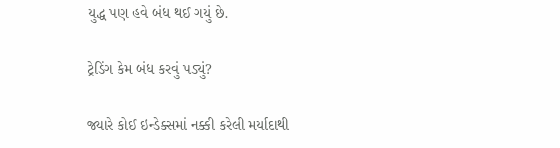યુદ્ધ પણ હવે બંધ થઈ ગયું છે.

ટ્રેડિંગ કેમ બંધ કરવું પડ્યું?

જ્યારે કોઈ ઇન્ડેક્સમાં નક્કી કરેલી મર્યાદાથી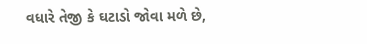વધારે તેજી કે ઘટાડો જોવા મળે છે,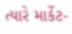ત્યારે માર્કેટ-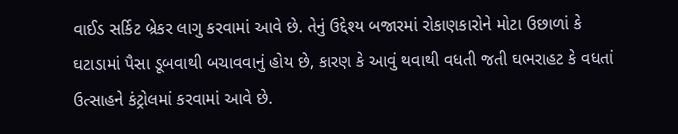વાઈડ સર્કિટ બ્રેકર લાગુ કરવામાં આવે છે. તેનું ઉદ્દેશ્ય બજારમાં રોકાણકારોને મોટા ઉછાળાં કે ઘટાડામાં પૈસા ડૂબવાથી બચાવવાનું હોય છે, કારણ કે આવું થવાથી વધતી જતી ઘભરાહટ કે વધતાં ઉત્સાહને કંટ્રોલમાં કરવામાં આવે છે.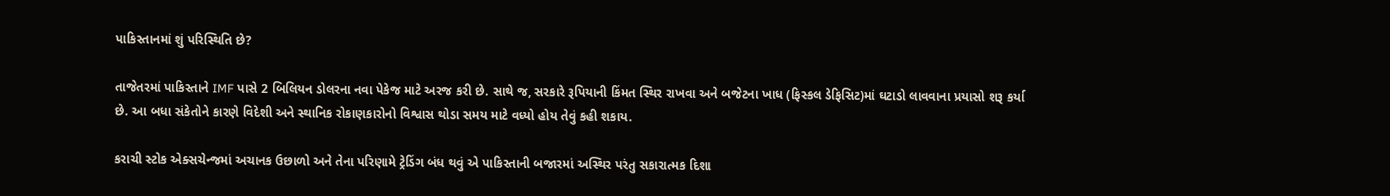પાકિસ્તાનમાં શું પરિસ્થિતિ છે?

તાજેતરમાં પાકિસ્તાને IMF પાસે 2 બિલિયન ડોલરના નવા પેકેજ માટે અરજ કરી છે. સાથે જ, સરકારે રૂપિયાની કિંમત સ્થિર રાખવા અને બજેટના ખાધ (ફિસ્કલ ડેફિસિટ)માં ઘટાડો લાવવાના પ્રયાસો શરૂ કર્યા છે. આ બધા સંકેતોને કારણે વિદેશી અને સ્થાનિક રોકાણકારોનો વિશ્વાસ થોડા સમય માટે વધ્યો હોય તેવું કહી શકાય.

કરાચી સ્ટોક એક્સચેન્જમાં અચાનક ઉછાળો અને તેના પરિણામે ટ્રેડિંગ બંધ થવું એ પાકિસ્તાની બજારમાં અસ્થિર પરંતુ સકારાત્મક દિશા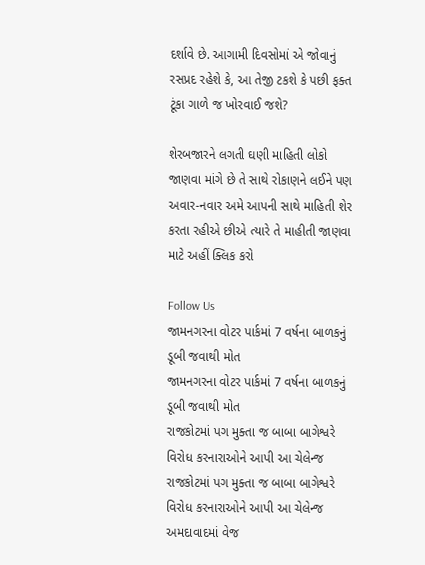દર્શાવે છે. આગામી દિવસોમાં એ જોવાનું રસપ્રદ રહેશે કે, આ તેજી ટકશે કે પછી ફક્ત ટૂંકા ગાળે જ ખોરવાઈ જશે?

શેરબજારને લગતી ઘણી માહિતી લોકો જાણવા માંગે છે તે સાથે રોકાણને લઈને પણ અવાર-નવાર અમે આપની સાથે માહિતી શેર કરતા રહીએ છીએ ત્યારે તે માહીતી જાણવા માટે અહીં ક્લિક કરો

Follow Us
જામનગરના વોટર પાર્કમાં 7 વર્ષના બાળકનું ડૂબી જવાથી મોત
જામનગરના વોટર પાર્કમાં 7 વર્ષના બાળકનું ડૂબી જવાથી મોત
રાજકોટમાં પગ મુક્તા જ બાબા બાગેશ્વરે વિરોધ કરનારાઓને આપી આ ચેલેન્જ
રાજકોટમાં પગ મુક્તા જ બાબા બાગેશ્વરે વિરોધ કરનારાઓને આપી આ ચેલેન્જ
અમદાવાદમાં વેજ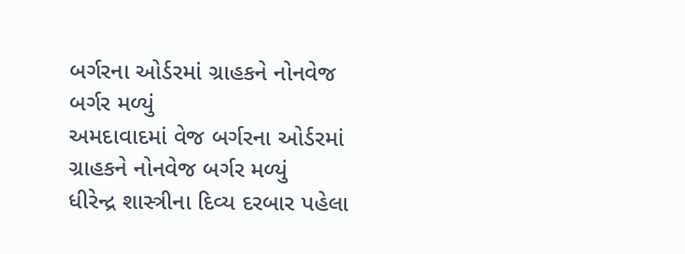બર્ગરના ઓર્ડરમાં ગ્રાહકને નોનવેજ બર્ગર મળ્યું
અમદાવાદમાં વેજ બર્ગરના ઓર્ડરમાં ગ્રાહકને નોનવેજ બર્ગર મળ્યું
ધીરેન્દ્ર શાસ્ત્રીના દિવ્ય દરબાર પહેલા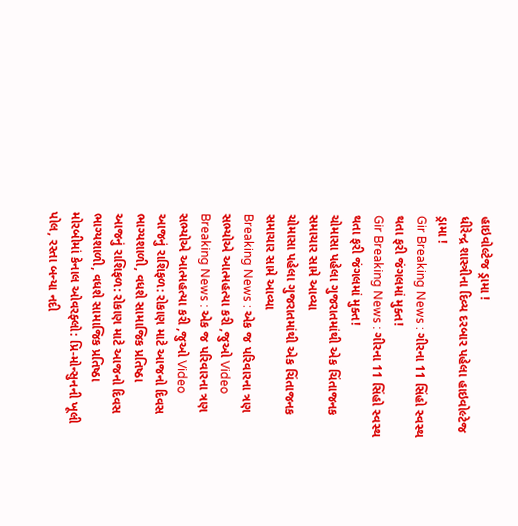હાઇવોલ્ટેજ ડ્રામા !
ધીરેન્દ્ર શાસ્ત્રીના દિવ્ય દરબાર પહેલા હાઇવોલ્ટેજ ડ્રામા !
Gir Breaking News : ગીરના 11 સિંહો સ્વસ્થ થતા ફરી જંગલમાં મુક્ત!
Gir Breaking News : ગીરના 11 સિંહો સ્વસ્થ થતા ફરી જંગલમાં મુક્ત!
ચોમાસા પહેલા ગુજરાતમાંથી એક ચિંતાજનક સમાચાર સામે આવ્યા
ચોમાસા પહેલા ગુજરાતમાંથી એક ચિંતાજનક સમાચાર સામે આવ્યા
Breaking News : એક જ પરિવારના ત્રણ સભ્યોએ આત્મહત્યા કરી ,જુઓ Video
Breaking News : એક જ પરિવારના ત્રણ સભ્યોએ આત્મહત્યા કરી ,જુઓ Video
આજનું રાશિફળ: રોકાણ માટે આજનો દિવસ ભાગ્યશાળી, વધશે સામાજિક પ્રતિષ્ઠા
આજનું રાશિફળ: રોકાણ માટે આજનો દિવસ ભાગ્યશાળી, વધશે સામાજિક પ્રતિષ્ઠા
મોરબીમાં કેનાલ ઓવરફ્લો: પ્રિ-મોન્સુનની ખૂલી પોલ, રસ્તા બન્યા નદી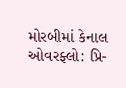મોરબીમાં કેનાલ ઓવરફ્લો: પ્રિ-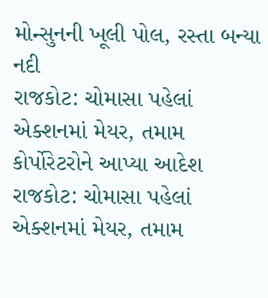મોન્સુનની ખૂલી પોલ, રસ્તા બન્યા નદી
રાજકોટ: ચોમાસા પહેલાં એક્શનમાં મેયર, તમામ કોર્પોરેટરોને આપ્યા આદેશ
રાજકોટ: ચોમાસા પહેલાં એક્શનમાં મેયર, તમામ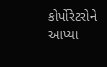કોર્પોરેટરોને આપ્યા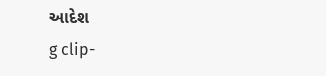આદેશ
g clip-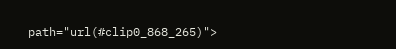path="url(#clip0_868_265)">